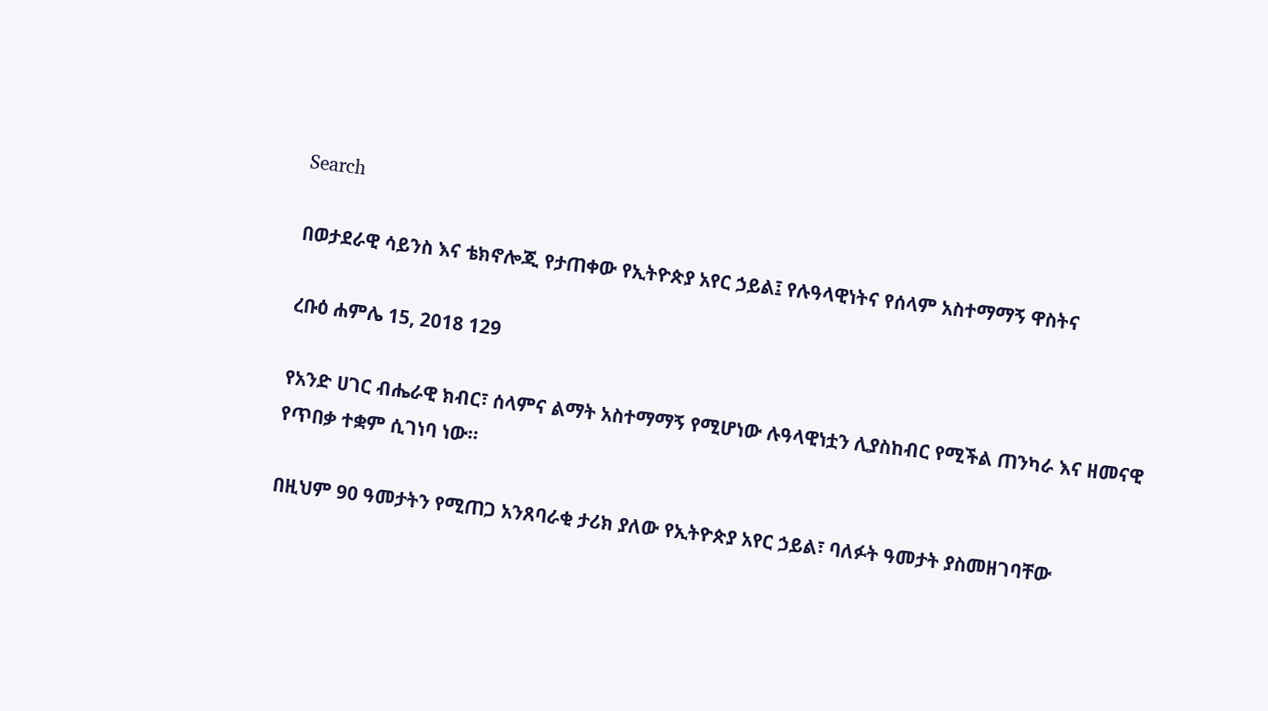Search

በወታደራዊ ሳይንስ እና ቴክኖሎጂ የታጠቀው የኢትዮጵያ አየር ኃይል፤ የሉዓላዊነትና የሰላም አስተማማኝ ዋስትና

ረቡዕ ሐምሌ 15, 2018 129

የአንድ ሀገር ብሔራዊ ክብር፣ ሰላምና ልማት አስተማማኝ የሚሆነው ሉዓላዊነቷን ሊያስከብር የሚችል ጠንካራ እና ዘመናዊ የጥበቃ ተቋም ሲገነባ ነው።

በዚህም 90 ዓመታትን የሚጠጋ አንጸባራቂ ታሪክ ያለው የኢትዮጵያ አየር ኃይል፣ ባለፉት ዓመታት ያስመዘገባቸው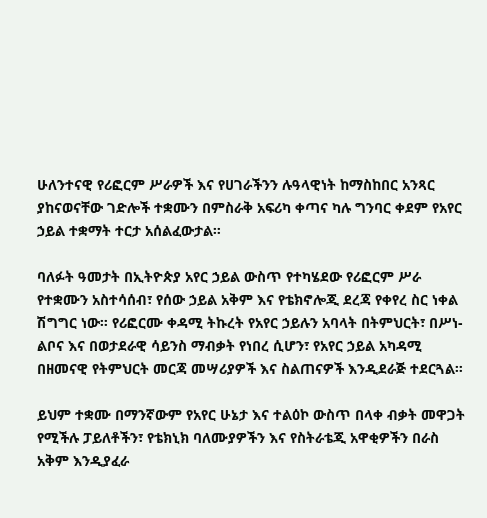ሁለንተናዊ የሪፎርም ሥራዎች እና የሀገራችንን ሉዓላዊነት ከማስከበር አንጻር ያከናወናቸው ገድሎች ተቋሙን በምስራቅ አፍሪካ ቀጣና ካሉ ግንባር ቀደም የአየር ኃይል ተቋማት ተርታ አሰልፈውታል።

ባለፉት ዓመታት በኢትዮጵያ አየር ኃይል ውስጥ የተካሄደው የሪፎርም ሥራ የተቋሙን አስተሳሰብ፣ የሰው ኃይል አቅም እና የቴክኖሎጂ ደረጃ የቀየረ ስር ነቀል ሽግግር ነው። የሪፎርሙ ቀዳሚ ትኩረት የአየር ኃይሉን አባላት በትምህርት፣ በሥነ-ልቦና እና በወታደራዊ ሳይንስ ማብቃት የነበረ ሲሆን፣ የአየር ኃይል አካዳሚ በዘመናዊ የትምህርት መርጃ መሣሪያዎች እና ስልጠናዎች እንዲደራጅ ተደርጓል።

ይህም ተቋሙ በማንኛውም የአየር ሁኔታ እና ተልዕኮ ውስጥ በላቀ ብቃት መዋጋት የሚችሉ ፓይለቶችን፣ የቴክኒክ ባለሙያዎችን እና የስትራቴጂ አዋቂዎችን በራስ አቅም እንዲያፈራ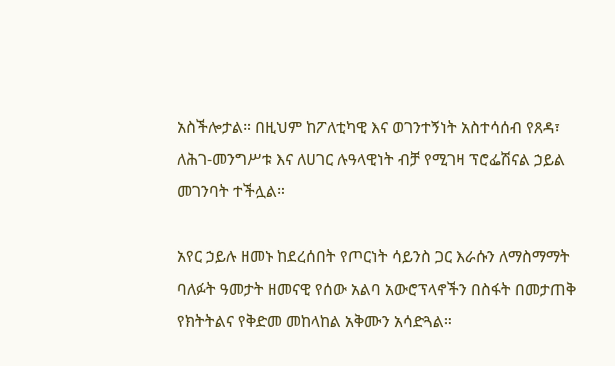አስችሎታል። በዚህም ከፖለቲካዊ እና ወገንተኝነት አስተሳሰብ የጸዳ፣ ለሕገ-መንግሥቱ እና ለሀገር ሉዓላዊነት ብቻ የሚገዛ ፕሮፌሽናል ኃይል መገንባት ተችሏል።

አየር ኃይሉ ዘመኑ ከደረሰበት የጦርነት ሳይንስ ጋር እራሱን ለማስማማት ባለፉት ዓመታት ዘመናዊ የሰው አልባ አውሮፕላኖችን በስፋት በመታጠቅ የክትትልና የቅድመ መከላከል አቅሙን አሳድጓል።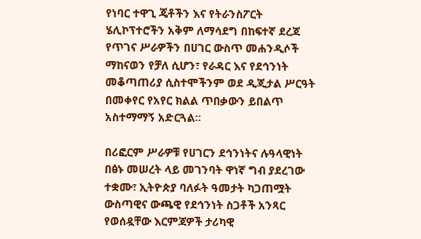የነባር ተዋጊ ጄቶችን እና የትራንስፖርት ሄሊኮፕተሮችን አቅም ለማሳደግ በከፍተኛ ደረጃ የጥገና ሥራዎችን በሀገር ውስጥ መሐንዲሶች ማከናወን የቻለ ሲሆን፣ የራዳር እና የደኅንነት መቆጣጠሪያ ሲስተሞችንም ወደ ዲጂታል ሥርዓት በመቀየር የአየር ክልል ጥበቃውን ይበልጥ አስተማማኝ አድርጓል።

በሪፎርም ሥራዎቹ የሀገርን ደኅንነትና ሉዓላዊነት በፅኑ መሠረት ላይ መገንባት ዋነኛ ግብ ያደረገው ተቋሙ፣ ኢትዮጵያ ባለፉት ዓመታት ካጋጠሟት ውስጣዊና ውጫዊ የደኅንነት ስጋቶች አንጻር የወሰዷቸው እርምጃዎች ታሪካዊ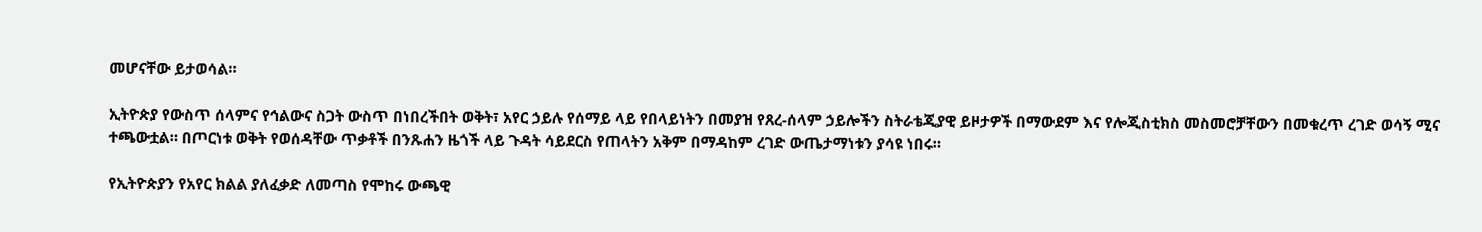መሆናቸው ይታወሳል።

ኢትዮጵያ የውስጥ ሰላምና የኅልውና ስጋት ውስጥ በነበረችበት ወቅት፣ አየር ኃይሉ የሰማይ ላይ የበላይነትን በመያዝ የጸረ-ሰላም ኃይሎችን ስትራቴጂያዊ ይዞታዎች በማውደም እና የሎጂስቲክስ መስመሮቻቸውን በመቁረጥ ረገድ ወሳኝ ሚና ተጫውቷል። በጦርነቱ ወቅት የወሰዳቸው ጥቃቶች በንጹሐን ዜጎች ላይ ጉዳት ሳይደርስ የጠላትን አቅም በማዳከም ረገድ ውጤታማነቱን ያሳዩ ነበሩ።

የኢትዮጵያን የአየር ክልል ያለፈቃድ ለመጣስ የሞከሩ ውጫዊ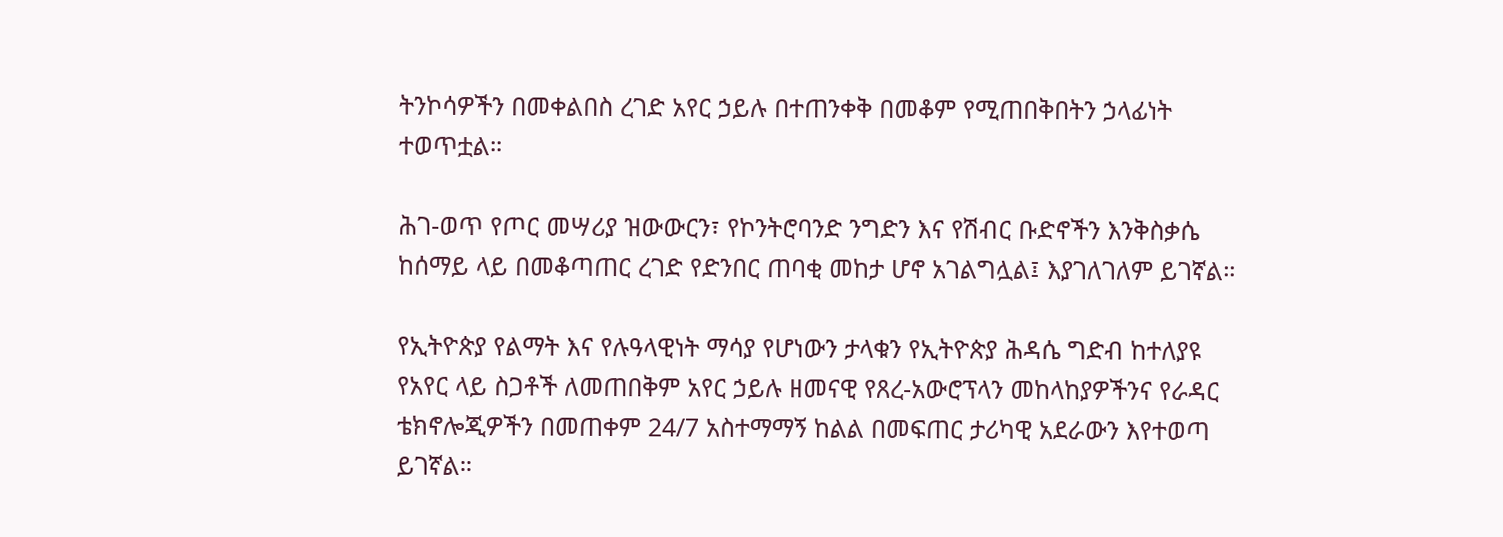ትንኮሳዎችን በመቀልበስ ረገድ አየር ኃይሉ በተጠንቀቅ በመቆም የሚጠበቅበትን ኃላፊነት ተወጥቷል።

ሕገ-ወጥ የጦር መሣሪያ ዝውውርን፣ የኮንትሮባንድ ንግድን እና የሽብር ቡድኖችን እንቅስቃሴ ከሰማይ ላይ በመቆጣጠር ረገድ የድንበር ጠባቂ መከታ ሆኖ አገልግሏል፤ እያገለገለም ይገኛል።

የኢትዮጵያ የልማት እና የሉዓላዊነት ማሳያ የሆነውን ታላቁን የኢትዮጵያ ሕዳሴ ግድብ ከተለያዩ የአየር ላይ ስጋቶች ለመጠበቅም አየር ኃይሉ ዘመናዊ የጸረ-አውሮፕላን መከላከያዎችንና የራዳር ቴክኖሎጂዎችን በመጠቀም 24/7 አስተማማኝ ከልል በመፍጠር ታሪካዊ አደራውን እየተወጣ ይገኛል።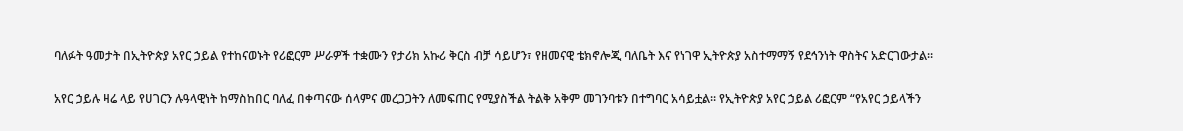ባለፉት ዓመታት በኢትዮጵያ አየር ኃይል የተከናወኑት የሪፎርም ሥራዎች ተቋሙን የታሪክ አኩሪ ቅርስ ብቻ ሳይሆን፣ የዘመናዊ ቴክኖሎጂ ባለቤት እና የነገዋ ኢትዮጵያ አስተማማኝ የደኅንነት ዋስትና አድርገውታል።

አየር ኃይሉ ዛሬ ላይ የሀገርን ሉዓላዊነት ከማስከበር ባለፈ በቀጣናው ሰላምና መረጋጋትን ለመፍጠር የሚያስችል ትልቅ አቅም መገንባቱን በተግባር አሳይቷል። የኢትዮጵያ አየር ኃይል ሪፎርም “የአየር ኃይላችን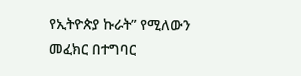የኢትዮጵያ ኩራት” የሚለውን መፈክር በተግባር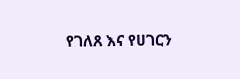የገለጸ እና የሀገርን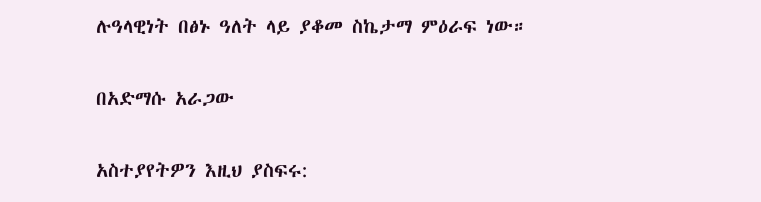ሉዓላዊነት በፅኑ ዓለት ላይ ያቆመ ስኬታማ ምዕራፍ ነው።

በአድማሱ አራጋው

አስተያየትዎን እዚህ ያስፍሩ: